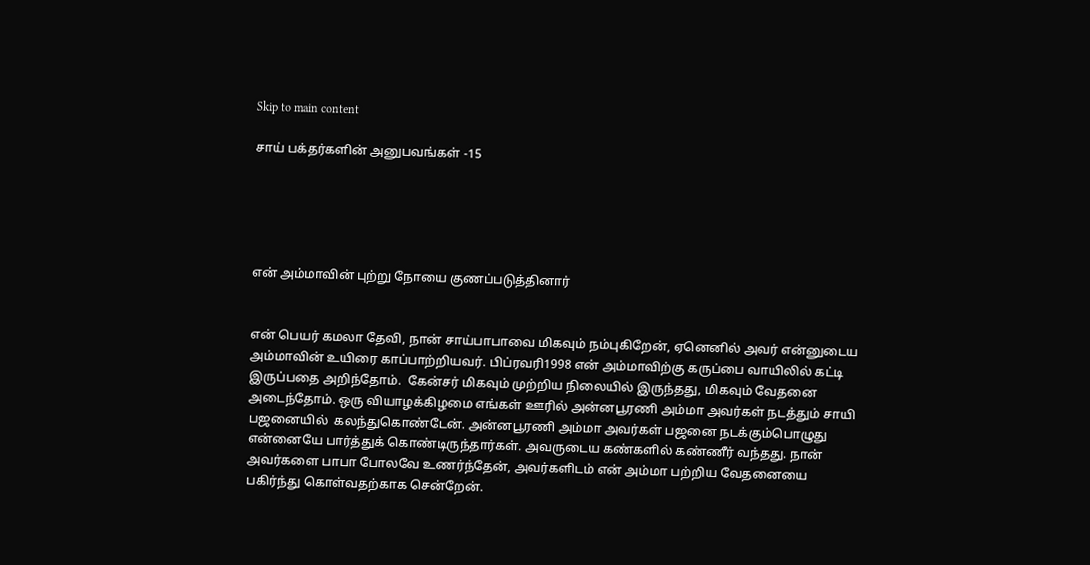Skip to main content

சாய் பக்தர்களின் அனுபவங்கள் -15





என் அம்மாவின் புற்று நோயை குணப்படுத்தினார்


என் பெயர் கமலா தேவி, நான் சாய்பாபாவை மிகவும் நம்புகிறேன், ஏனெனில் அவர் என்னுடைய அம்மாவின் உயிரை காப்பாற்றியவர். பிப்ரவரி1998 என் அம்மாவிற்கு கருப்பை வாயிலில் கட்டி இருப்பதை அறிந்தோம்.  கேன்சர் மிகவும் முற்றிய நிலையில் இருந்தது, மிகவும் வேதனை அடைந்தோம். ஒரு வியாழக்கிழமை எங்கள் ஊரில் அன்னபூரணி அம்மா அவர்கள் நடத்தும் சாயி பஜனையில்  கலந்துகொண்டேன். அன்னபூரணி அம்மா அவர்கள் பஜனை நடக்கும்பொழுது என்னையே பார்த்துக் கொண்டிருந்தார்கள். அவருடைய கண்களில் கண்ணீர் வந்தது. நான் அவர்களை பாபா போலவே உணர்ந்தேன், அவர்களிடம் என் அம்மா பற்றிய வேதனையை பகிர்ந்து கொள்வதற்காக சென்றேன்.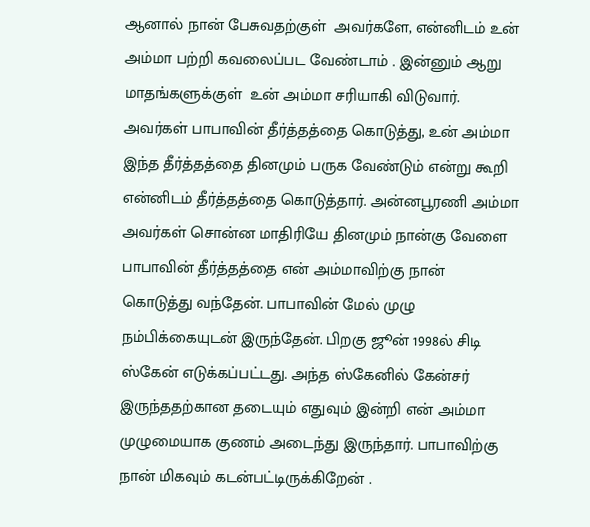ஆனால் நான் பேசுவதற்குள்  அவர்களே, என்னிடம் உன் அம்மா பற்றி கவலைப்பட வேண்டாம் . இன்னும் ஆறு மாதங்களுக்குள்  உன் அம்மா சரியாகி விடுவார். அவர்கள் பாபாவின் தீர்த்தத்தை கொடுத்து, உன் அம்மா இந்த தீர்த்தத்தை தினமும் பருக வேண்டும் என்று கூறி என்னிடம் தீர்த்தத்தை கொடுத்தார். அன்னபூரணி அம்மா அவர்கள் சொன்ன மாதிரியே தினமும் நான்கு வேளை பாபாவின் தீர்த்தத்தை என் அம்மாவிற்கு நான் கொடுத்து வந்தேன். பாபாவின் மேல் முழு நம்பிக்கையுடன் இருந்தேன். பிறகு ஜூன் 1998ல் சிடி ஸ்கேன் எடுக்கப்பட்டது. அந்த ஸ்கேனில் கேன்சர் இருந்ததற்கான தடையும் எதுவும் இன்றி என் அம்மா முழுமையாக குணம் அடைந்து இருந்தார். பாபாவிற்கு நான் மிகவும் கடன்பட்டிருக்கிறேன் .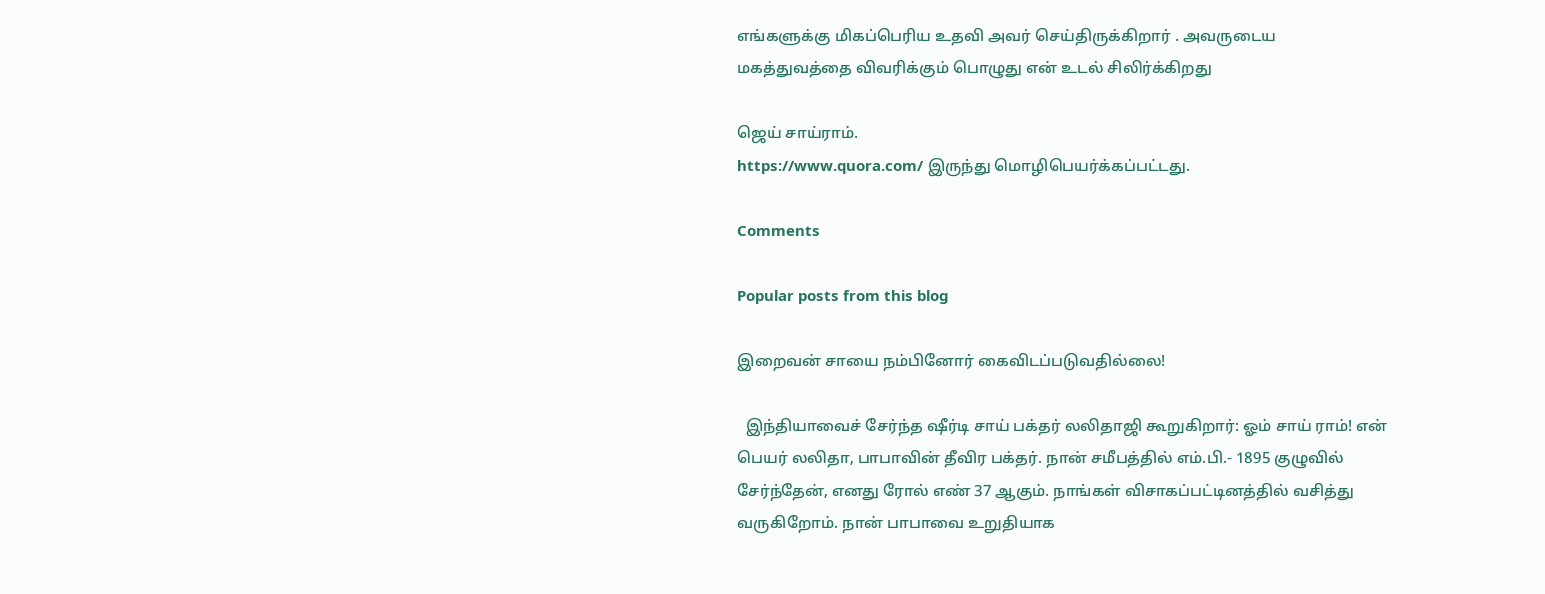எங்களுக்கு மிகப்பெரிய உதவி அவர் செய்திருக்கிறார் . அவருடைய மகத்துவத்தை விவரிக்கும் பொழுது என் உடல் சிலிர்க்கிறது

ஜெய் சாய்ராம்.
https://www.quora.com/ இருந்து மொழிபெயர்க்கப்பட்டது.

Comments

Popular posts from this blog

இறைவன் சாயை நம்பினோர் கைவிடப்படுவதில்லை!

  இந்தியாவைச் சேர்ந்த ஷீர்டி சாய் பக்தர் லலிதாஜி கூறுகிறார்: ஓம் சாய் ராம்! என் பெயர் லலிதா, பாபாவின் தீவிர பக்தர். நான் சமீபத்தில் எம்.பி.- 1895 குழுவில் சேர்ந்தேன், எனது ரோல் எண் 37 ஆகும். நாங்கள் விசாகப்பட்டினத்தில் வசித்து வருகிறோம். நான் பாபாவை உறுதியாக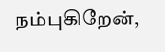நம்புகிறேன்,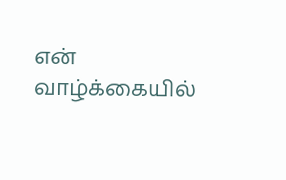என் வாழ்க்கையில்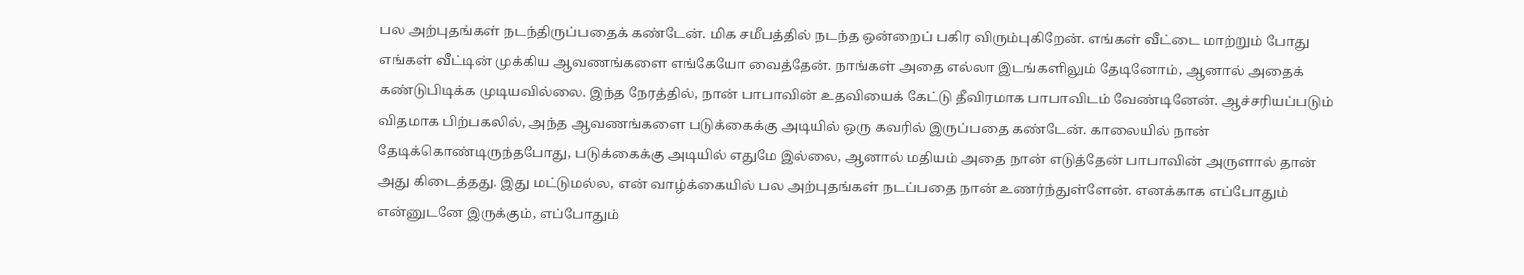பல அற்புதங்கள் நடந்திருப்பதைக் கண்டேன். மிக சமீபத்தில் நடந்த ஒன்றைப் பகிர விரும்புகிறேன். எங்கள் வீட்டை மாற்றும் போது எங்கள் வீட்டின் முக்கிய ஆவணங்களை எங்கேயோ வைத்தேன். நாங்கள் அதை எல்லா இடங்களிலும் தேடினோம், ஆனால் அதைக் கண்டுபிடிக்க முடியவில்லை. இந்த நேரத்தில், நான் பாபாவின் உதவியைக் கேட்டு தீவிரமாக பாபாவிடம் வேண்டினேன். ஆச்சரியப்படும் விதமாக பிற்பகலில், அந்த ஆவணங்களை படுக்கைக்கு அடியில் ஒரு கவரில் இருப்பதை கண்டேன். காலையில் நான் தேடிக்கொண்டிருந்தபோது, படுக்கைக்கு அடியில் எதுமே இல்லை, ஆனால் மதியம் அதை நான் எடுத்தேன் பாபாவின் அருளால் தான் அது கிடைத்தது. இது மட்டுமல்ல, என் வாழ்க்கையில் பல அற்புதங்கள் நடப்பதை நான் உணர்ந்துள்ளேன். எனக்காக எப்போதும் என்னுடனே இருக்கும், எப்போதும்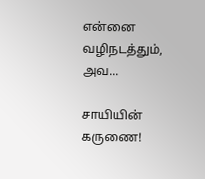என்னை வழிநடத்தும், அவ...

சாயியின் கருணை!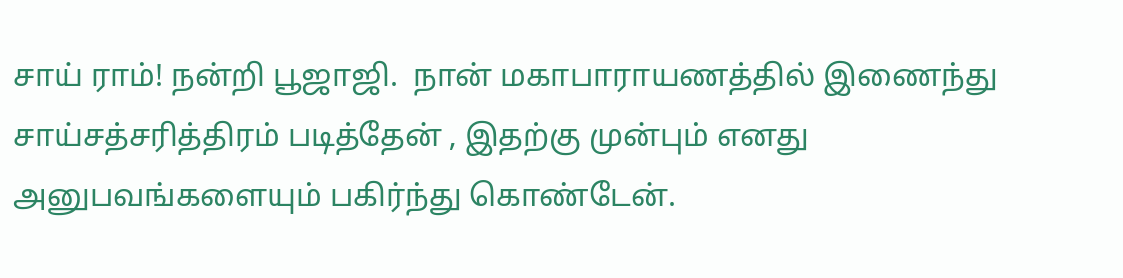சாய் ராம்! நன்றி பூஜாஜி.  நான் மகாபாராயணத்தில் இணைந்து சாய்சத்சரித்திரம் படித்தேன் , இதற்கு முன்பும் எனது அனுபவங்களையும் பகிர்ந்து கொண்டேன்.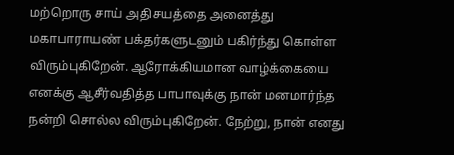மற்றொரு சாய் அதிசயத்தை அனைத்து மகாபாராயண் பக்தர்களுடனும் பகிர்ந்து கொள்ள விரும்புகிறேன். ஆரோக்கியமான வாழ்க்கையை எனக்கு ஆசீர்வதித்த பாபாவுக்கு நான் மனமார்ந்த நன்றி சொல்ல விரும்புகிறேன். நேற்று, நான் எனது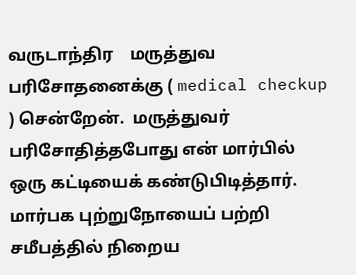வருடாந்திர    மருத்துவ பரிசோதனைக்கு ( medical checkup ) சென்றேன்.  மருத்துவர் பரிசோதித்தபோது என் மார்பில் ஒரு கட்டியைக் கண்டுபிடித்தார். மார்பக புற்றுநோயைப் பற்றி சமீபத்தில் நிறைய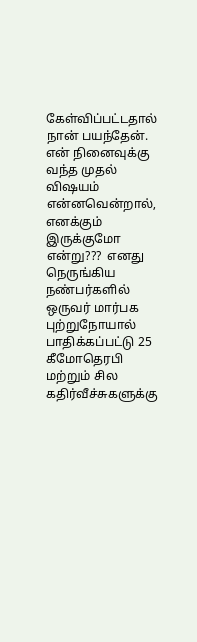கேள்விப்பட்டதால் நான் பயந்தேன். என் நினைவுக்கு வந்த முதல் விஷயம் என்னவென்றால், எனக்கும் இருக்குமோ என்று???  எனது நெருங்கிய நண்பர்களில் ஒருவர் மார்பக புற்றுநோயால் பாதிக்கப்பட்டு 25 கீமோதெரபி மற்றும் சில கதிர்வீச்சுகளுக்கு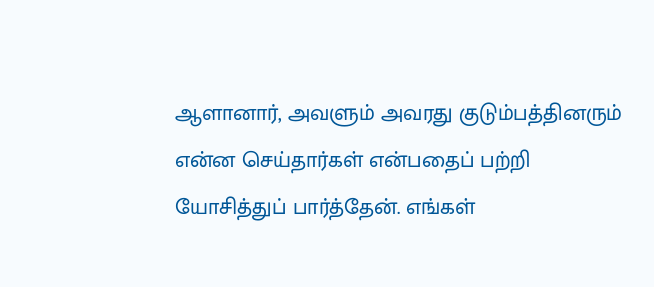ஆளானார், அவளும் அவரது குடும்பத்தினரும் என்ன செய்தார்கள் என்பதைப் பற்றி யோசித்துப் பார்த்தேன். எங்கள்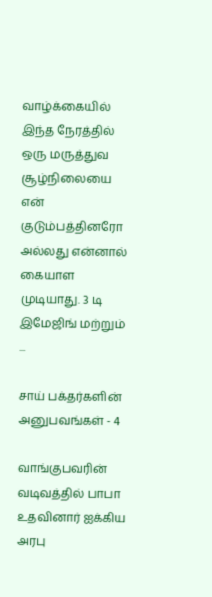வாழ்க்கையில் இந்த நேரத்தில் ஒரு மருத்துவ சூழ்நிலையை என் குடும்பத்தினரோ அல்லது என்னால் கையாள முடியாது. 3 டி இமேஜிங் மற்றும் ...

சாய் பக்தர்களின் அனுபவங்கள் - 4

வாங்குபவரின் வடிவத்தில் பாபா உதவினார் ஐக்கிய அரபு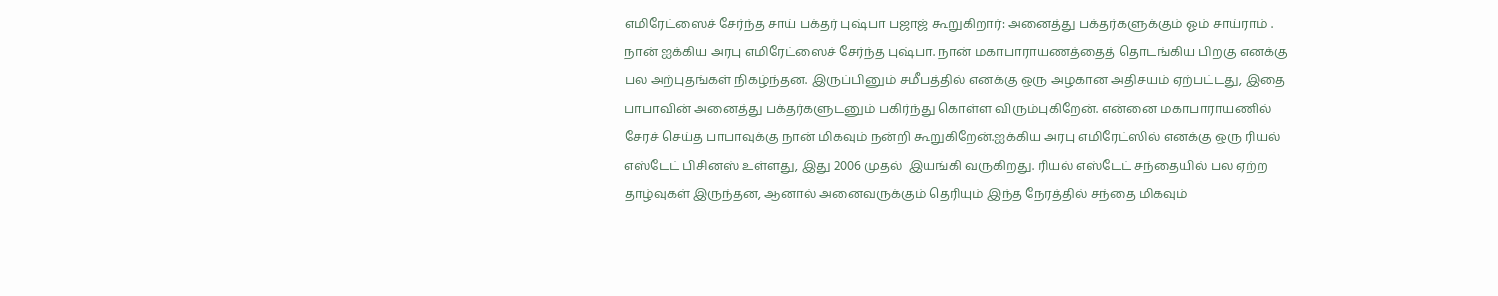எமிரேட்ஸைச் சேர்ந்த சாய் பக்தர் புஷ்பா பஜாஜ் கூறுகிறார்: அனைத்து பக்தர்களுக்கும் ஓம் சாய்ராம் . நான் ஐக்கிய அரபு எமிரேட்ஸைச் சேர்ந்த புஷ்பா. நான் மகாபாராயணத்தைத் தொடங்கிய பிறகு எனக்கு பல அற்புதங்கள் நிகழ்ந்தன. இருப்பினும் சமீபத்தில் எனக்கு ஒரு அழகான அதிசயம் ஏற்பட்டது, இதை பாபாவின் அனைத்து பக்தர்களுடனும் பகிர்ந்து கொள்ள விரும்புகிறேன். என்னை மகாபாராயணில் சேரச் செய்த பாபாவுக்கு நான் மிகவும் நன்றி கூறுகிறேன்.ஐக்கிய அரபு எமிரேட்ஸில் எனக்கு ஒரு ரியல் எஸ்டேட் பிசினஸ் உள்ளது, இது 2006 முதல்  இயங்கி வருகிறது. ரியல் எஸ்டேட் சந்தையில் பல ஏற்ற தாழ்வுகள் இருந்தன, ஆனால் அனைவருக்கும் தெரியும் இந்த நேரத்தில் சந்தை மிகவும்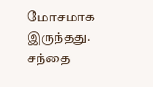மோசமாக இருந்தது. சந்தை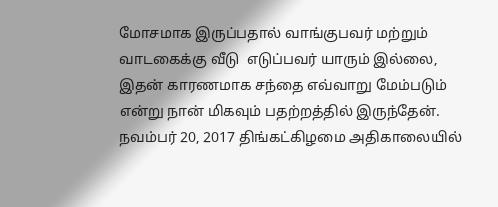மோசமாக இருப்பதால் வாங்குபவர் மற்றும் வாடகைக்கு வீடு  எடுப்பவர் யாரும் இல்லை, இதன் காரணமாக சந்தை எவ்வாறு மேம்படும் என்று நான் மிகவும் பதற்றத்தில் இருந்தேன். நவம்பர் 20, 2017 திங்கட்கிழமை அதிகாலையில்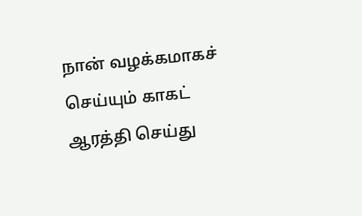நான் வழக்கமாகச் செய்யும் காகட் ஆரத்தி செய்து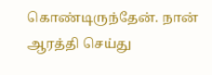கொண்டிருந்தேன். நான் ஆரத்தி செய்து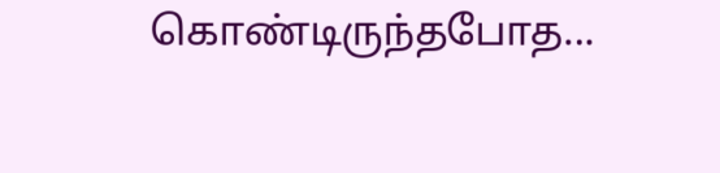கொண்டிருந்தபோத...